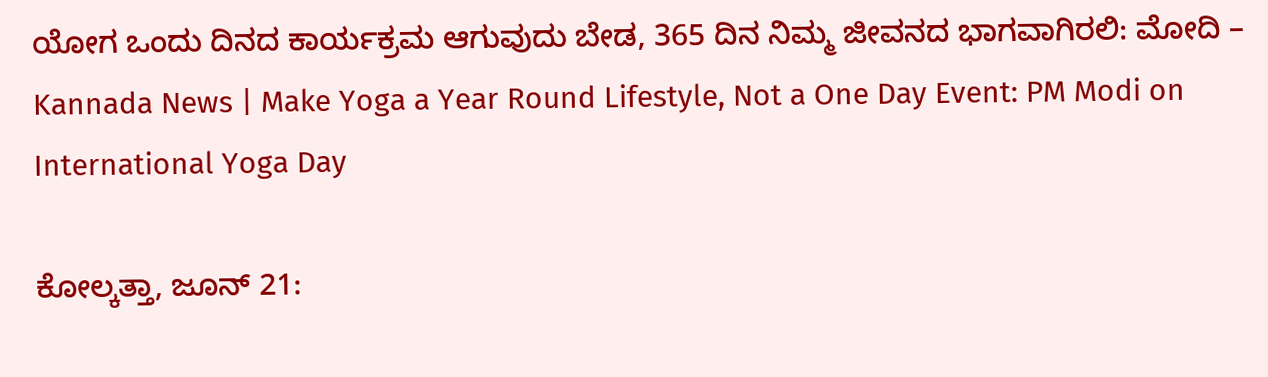ಯೋಗ ಒಂದು ದಿನದ ಕಾರ್ಯಕ್ರಮ ಆಗುವುದು ಬೇಡ, 365 ದಿನ ನಿಮ್ಮ ಜೀವನದ ಭಾಗವಾಗಿರಲಿ: ಮೋದಿ – Kannada News | Make Yoga a Year Round Lifestyle, Not a One Day Event: PM Modi on International Yoga Day

ಕೋಲ್ಕತ್ತಾ, ಜೂನ್ 21: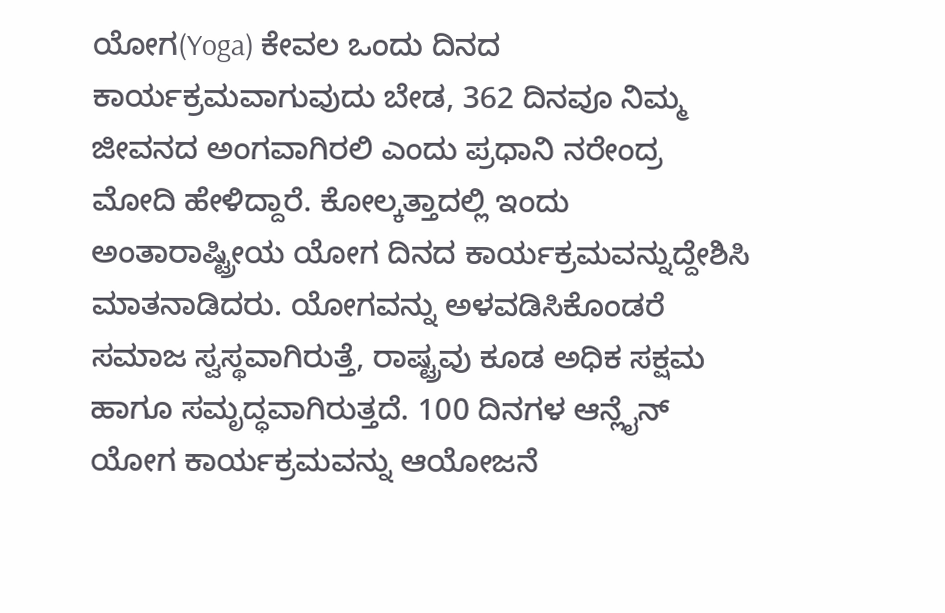ಯೋಗ(Yoga) ಕೇವಲ ಒಂದು ದಿನದ ಕಾರ್ಯಕ್ರಮವಾಗುವುದು ಬೇಡ, 362 ದಿನವೂ ನಿಮ್ಮ ಜೀವನದ ಅಂಗವಾಗಿರಲಿ ಎಂದು ಪ್ರಧಾನಿ ನರೇಂದ್ರ ಮೋದಿ ಹೇಳಿದ್ದಾರೆ. ಕೋಲ್ಕತ್ತಾದಲ್ಲಿ ಇಂದು ಅಂತಾರಾಷ್ಟ್ರೀಯ ಯೋಗ ದಿನದ ಕಾರ್ಯಕ್ರಮವನ್ನುದ್ದೇಶಿಸಿ ಮಾತನಾಡಿದರು. ಯೋಗವನ್ನು ಅಳವಡಿಸಿಕೊಂಡರೆ ಸಮಾಜ ಸ್ವಸ್ಥವಾಗಿರುತ್ತೆ, ರಾಷ್ಟ್ರವು ಕೂಡ ಅಧಿಕ ಸಕ್ಷಮ ಹಾಗೂ ಸಮೃದ್ಧವಾಗಿರುತ್ತದೆ. 100 ದಿನಗಳ ಆನ್ಲೈನ್ ಯೋಗ ಕಾರ್ಯಕ್ರಮವನ್ನು ಆಯೋಜನೆ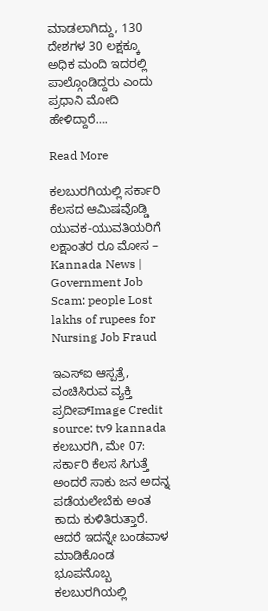ಮಾಡಲಾಗಿದ್ದು, 130 ದೇಶಗಳ 30 ಲಕ್ಷಕ್ಕೂ ಅಧಿಕ ಮಂದಿ ಇದರಲ್ಲಿ ಪಾಲ್ಗೊಂಡಿದ್ದರು ಎಂದು ಪ್ರಧಾನಿ ಮೋದಿ ಹೇಳಿದ್ದಾರೆ….

Read More

ಕಲಬುರಗಿಯಲ್ಲಿ ಸರ್ಕಾರಿ ಕೆಲಸದ ಆಮಿಷವೊಡ್ಡಿ ಯುವಕ-ಯುವತಿಯರಿಗೆ ಲಕ್ಷಾಂತರ ರೂ ಮೋಸ – Kannada News | Government Job Scam: people Lost lakhs of rupees for Nursing Job Fraud

ಇಎಸ್ಐ ಆಸ್ಪತ್ರೆ, ವಂಚಿಸಿರುವ ವ್ಯಕ್ತಿ ಪ್ರದೀಪ್Image Credit source: tv9 kannada ಕಲಬುರಗಿ, ಮೇ 07: ಸರ್ಕಾರಿ ಕೆಲಸ‌ ಸಿಗುತ್ತೆ ಅಂದರೆ ಸಾಕು ಜನ ಅದನ್ನ ಪಡೆಯಲೇಬೆಕು ಅಂತ ಕಾದು ಕುಳಿತಿರುತ್ತಾರೆ. ಆದರೆ ಇದನ್ನೇ ಬಂಡವಾಳ ಮಾಡಿಕೊಂಡ ಭೂಪನೊಬ್ಬ ಕಲಬುರಗಿಯಲ್ಲಿ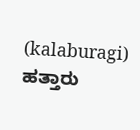(kalaburagi) ಹತ್ತಾರು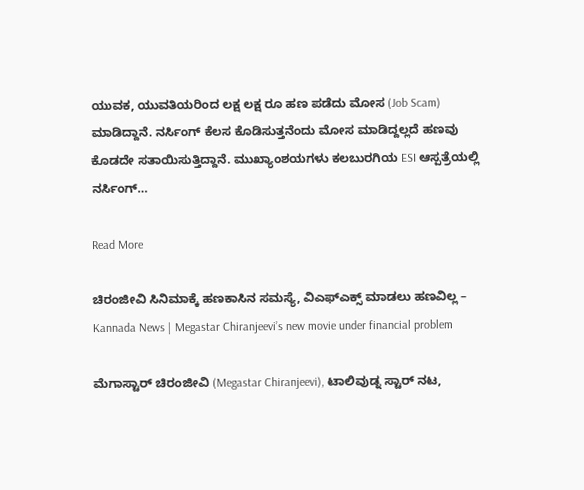ಯುವಕ, ಯುವತಿಯರಿಂದ ಲಕ್ಷ ಲಕ್ಷ ರೂ ಹಣ ಪಡೆದು ಮೋಸ (Job Scam) ಮಾಡಿದ್ದಾನೆ. ನರ್ಸಿಂಗ್ ಕೆಲಸ ಕೊಡಿಸುತ್ತನೆಂದು ಮೋಸ ಮಾಡಿದ್ದಲ್ಲದೆ ಹಣವು ಕೊಡದೇ ಸತಾಯಿಸುತ್ತಿದ್ದಾನೆ. ಮುಖ್ಯಾಂಶಯಗಳು ಕಲಬುರಗಿಯ ESI ಆಸ್ಪತ್ರೆಯಲ್ಲಿ ನರ್ಸಿಂಗ್…

Read More

ಚಿರಂಜೀವಿ ಸಿನಿಮಾಕ್ಕೆ ಹಣಕಾಸಿನ ಸಮಸ್ಯೆ, ವಿಎಫ್ಎಕ್ಸ್ ಮಾಡಲು ಹಣವಿಲ್ಲ – Kannada News | Megastar Chiranjeevi’s new movie under financial problem

ಮೆಗಾಸ್ಟಾರ್ ಚಿರಂಜೀವಿ (Megastar Chiranjeevi), ಟಾಲಿವುಡ್ನ ಸ್ಟಾರ್ ನಟ,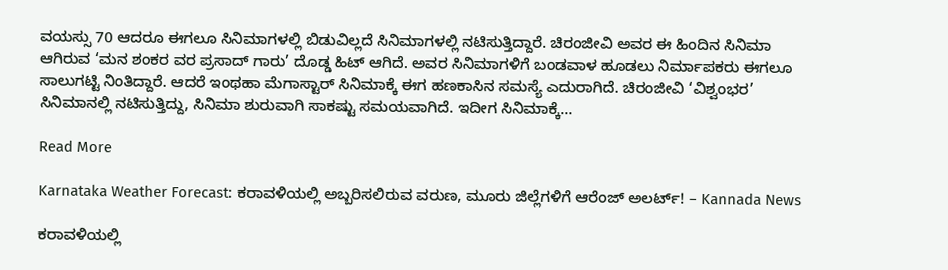ವಯಸ್ಸು 70 ಆದರೂ ಈಗಲೂ ಸಿನಿಮಾಗಳಲ್ಲಿ ಬಿಡುವಿಲ್ಲದೆ ಸಿನಿಮಾಗಳಲ್ಲಿ ನಟಿಸುತ್ತಿದ್ದಾರೆ. ಚಿರಂಜೀವಿ ಅವರ ಈ ಹಿಂದಿನ ಸಿನಿಮಾ ಆಗಿರುವ ‘ಮನ ಶಂಕರ ವರ ಪ್ರಸಾದ್ ಗಾರು’ ದೊಡ್ಡ ಹಿಟ್ ಆಗಿದೆ. ಅವರ ಸಿನಿಮಾಗಳಿಗೆ ಬಂಡವಾಳ ಹೂಡಲು ನಿರ್ಮಾಪಕರು ಈಗಲೂ ಸಾಲುಗಟ್ಟಿ ನಿಂತಿದ್ದಾರೆ. ಆದರೆ ಇಂಥಹಾ ಮೆಗಾಸ್ಟಾರ್ ಸಿನಿಮಾಕ್ಕೆ ಈಗ ಹಣಕಾಸಿನ ಸಮಸ್ಯೆ ಎದುರಾಗಿದೆ. ಚಿರಂಜೀವಿ ‘ವಿಶ್ವಂಭರ’ ಸಿನಿಮಾನಲ್ಲಿ ನಟಿಸುತ್ತಿದ್ದು, ಸಿನಿಮಾ ಶುರುವಾಗಿ ಸಾಕಷ್ಟು ಸಮಯವಾಗಿದೆ. ಇದೀಗ ಸಿನಿಮಾಕ್ಕೆ…

Read More

Karnataka Weather Forecast: ಕರಾವಳಿಯಲ್ಲಿ ಅಬ್ಬರಿಸಲಿರುವ ವರುಣ, ಮೂರು ಜಿಲ್ಲೆಗಳಿಗೆ ಆರೆಂಜ್ ಅಲರ್ಟ್! – Kannada News

ಕರಾವಳಿಯಲ್ಲಿ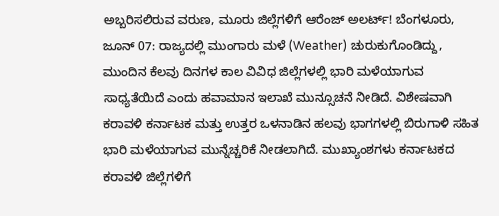ಅಬ್ಬರಿಸಲಿರುವ ವರುಣ, ಮೂರು ಜಿಲ್ಲೆಗಳಿಗೆ ಆರೆಂಜ್ ಅಲರ್ಟ್! ಬೆಂಗಳೂರು, ಜೂನ್ 07: ರಾಜ್ಯದಲ್ಲಿ ಮುಂಗಾರು ಮಳೆ (Weather) ಚುರುಕುಗೊಂಡಿದ್ದು, ಮುಂದಿನ ಕೆಲವು ದಿನಗಳ ಕಾಲ ವಿವಿಧ ಜಿಲ್ಲೆಗಳಲ್ಲಿ ಭಾರಿ ಮಳೆಯಾಗುವ ಸಾಧ್ಯತೆಯಿದೆ ಎಂದು ಹವಾಮಾನ ಇಲಾಖೆ ಮುನ್ಸೂಚನೆ ನೀಡಿದೆ. ವಿಶೇಷವಾಗಿ ಕರಾವಳಿ ಕರ್ನಾಟಕ ಮತ್ತು ಉತ್ತರ ಒಳನಾಡಿನ ಹಲವು ಭಾಗಗಳಲ್ಲಿ ಬಿರುಗಾಳಿ ಸಹಿತ ಭಾರಿ ಮಳೆಯಾಗುವ ಮುನ್ನೆಚ್ಚರಿಕೆ ನೀಡಲಾಗಿದೆ. ಮುಖ್ಯಾಂಶಗಳು ಕರ್ನಾಟಕದ ಕರಾವಳಿ ಜಿಲ್ಲೆಗಳಿಗೆ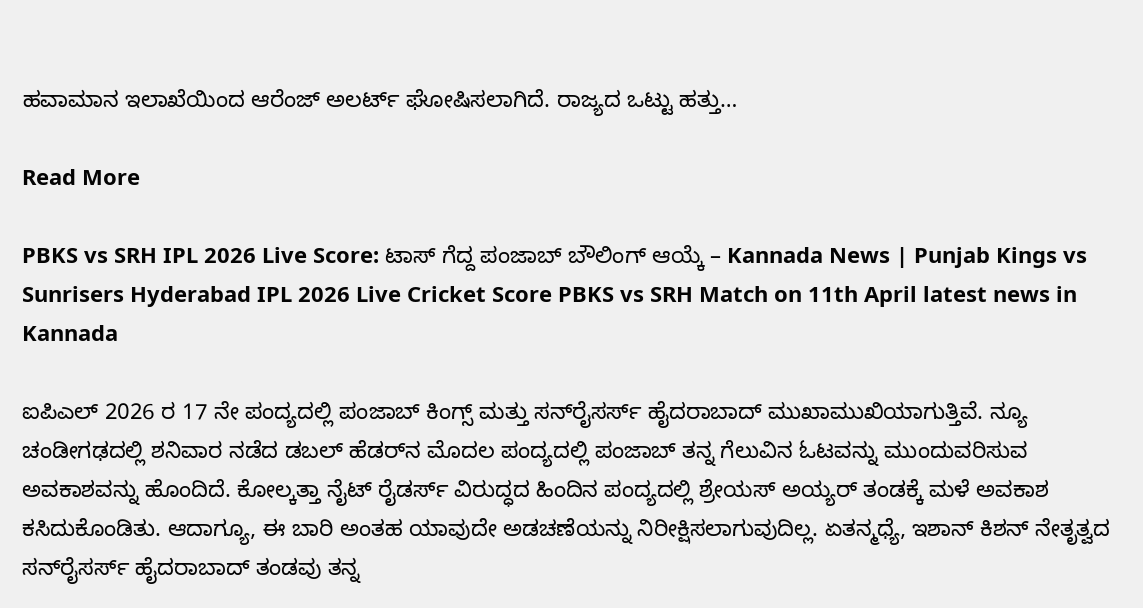ಹವಾಮಾನ ಇಲಾಖೆಯಿಂದ ಆರೆಂಜ್ ಅಲರ್ಟ್ ಘೋಷಿಸಲಾಗಿದೆ. ರಾಜ್ಯದ ಒಟ್ಟು ಹತ್ತು…

Read More

PBKS vs SRH IPL 2026 Live Score: ಟಾಸ್ ಗೆದ್ದ ಪಂಜಾಬ್ ಬೌಲಿಂಗ್ ಆಯ್ಕೆ – Kannada News | Punjab Kings vs Sunrisers Hyderabad IPL 2026 Live Cricket Score PBKS vs SRH Match on 11th April latest news in Kannada

ಐಪಿಎಲ್ 2026 ರ 17 ನೇ ಪಂದ್ಯದಲ್ಲಿ ಪಂಜಾಬ್ ಕಿಂಗ್ಸ್ ಮತ್ತು ಸನ್‌ರೈಸರ್ಸ್ ಹೈದರಾಬಾದ್ ಮುಖಾಮುಖಿಯಾಗುತ್ತಿವೆ. ನ್ಯೂ ಚಂಡೀಗಢದಲ್ಲಿ ಶನಿವಾರ ನಡೆದ ಡಬಲ್ ಹೆಡರ್‌ನ ಮೊದಲ ಪಂದ್ಯದಲ್ಲಿ ಪಂಜಾಬ್ ತನ್ನ ಗೆಲುವಿನ ಓಟವನ್ನು ಮುಂದುವರಿಸುವ ಅವಕಾಶವನ್ನು ಹೊಂದಿದೆ. ಕೋಲ್ಕತ್ತಾ ನೈಟ್ ರೈಡರ್ಸ್ ವಿರುದ್ಧದ ಹಿಂದಿನ ಪಂದ್ಯದಲ್ಲಿ ಶ್ರೇಯಸ್ ಅಯ್ಯರ್ ತಂಡಕ್ಕೆ ಮಳೆ ಅವಕಾಶ ಕಸಿದುಕೊಂಡಿತು. ಆದಾಗ್ಯೂ, ಈ ಬಾರಿ ಅಂತಹ ಯಾವುದೇ ಅಡಚಣೆಯನ್ನು ನಿರೀಕ್ಷಿಸಲಾಗುವುದಿಲ್ಲ. ಏತನ್ಮಧ್ಯೆ, ಇಶಾನ್ ಕಿಶನ್ ನೇತೃತ್ವದ ಸನ್‌ರೈಸರ್ಸ್ ಹೈದರಾಬಾದ್ ತಂಡವು ತನ್ನ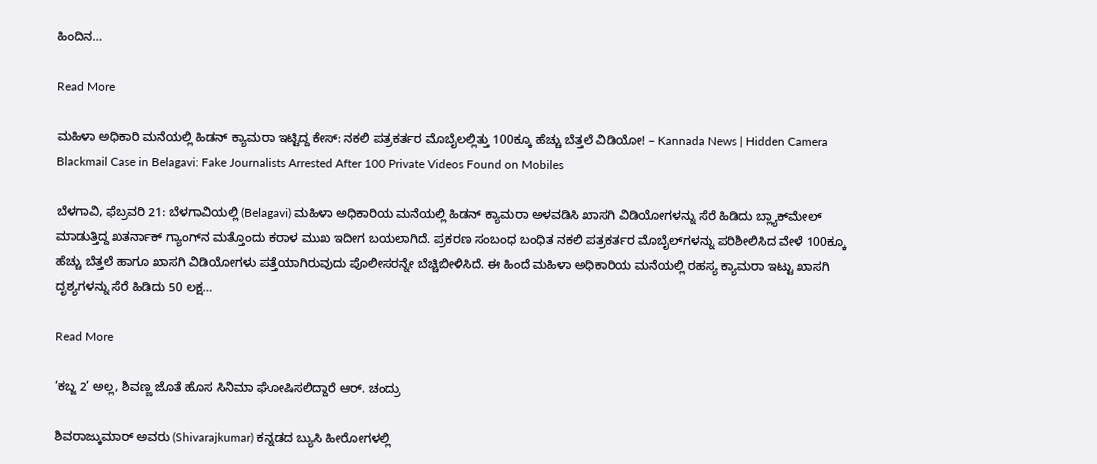ಹಿಂದಿನ…

Read More

ಮಹಿಳಾ ಅಧಿಕಾರಿ ಮನೆಯಲ್ಲಿ ಹಿಡನ್ ಕ್ಯಾಮರಾ ಇಟ್ಟಿದ್ದ ಕೇಸ್: ನಕಲಿ ಪತ್ರಕರ್ತರ ಮೊಬೈಲಲ್ಲಿತ್ತು 100ಕ್ಕೂ ಹೆಚ್ಚು ಬೆತ್ತಲೆ ವಿಡಿಯೋ! – Kannada News | Hidden Camera Blackmail Case in Belagavi: Fake Journalists Arrested After 100 Private Videos Found on Mobiles

ಬೆಳಗಾವಿ, ಫೆಬ್ರವರಿ 21: ಬೆಳಗಾವಿಯಲ್ಲಿ (Belagavi) ಮಹಿಳಾ ಅಧಿಕಾರಿಯ ಮನೆಯಲ್ಲಿ ಹಿಡನ್ ಕ್ಯಾಮರಾ ಅಳವಡಿಸಿ ಖಾಸಗಿ ವಿಡಿಯೋಗಳನ್ನು ಸೆರೆ ಹಿಡಿದು ಬ್ಲ್ಯಾಕ್‌ಮೇಲ್ ಮಾಡುತ್ತಿದ್ದ ಖತರ್ನಾಕ್ ಗ್ಯಾಂಗ್‌ನ ಮತ್ತೊಂದು ಕರಾಳ ಮುಖ ಇದೀಗ ಬಯಲಾಗಿದೆ. ಪ್ರಕರಣ ಸಂಬಂಧ ಬಂಧಿತ ನಕಲಿ ಪತ್ರಕರ್ತರ ಮೊಬೈಲ್‌ಗಳನ್ನು ಪರಿಶೀಲಿಸಿದ ವೇಳೆ 100ಕ್ಕೂ ಹೆಚ್ಚು ಬೆತ್ತಲೆ ಹಾಗೂ ಖಾಸಗಿ ವಿಡಿಯೋಗಳು ಪತ್ತೆಯಾಗಿರುವುದು ಪೊಲೀಸರನ್ನೇ ಬೆಚ್ಚಿಬೀಳಿಸಿದೆ. ಈ ಹಿಂದೆ ಮಹಿಳಾ ಅಧಿಕಾರಿಯ ಮನೆಯಲ್ಲಿ ರಹಸ್ಯ ಕ್ಯಾಮರಾ ಇಟ್ಟು ಖಾಸಗಿ ದೃಶ್ಯಗಳನ್ನು ಸೆರೆ ಹಿಡಿದು 50 ಲಕ್ಷ…

Read More

‘ಕಬ್ಜ 2’ ಅಲ್ಲ, ಶಿವಣ್ಣ ಜೊತೆ ಹೊಸ ಸಿನಿಮಾ ಘೋಷಿಸಲಿದ್ದಾರೆ ಆರ್. ಚಂದ್ರು

ಶಿವರಾಜ್ಕುಮಾರ್ ಅವರು (Shivarajkumar) ಕನ್ನಡದ ಬ್ಯುಸಿ ಹೀರೋಗಳಲ್ಲಿ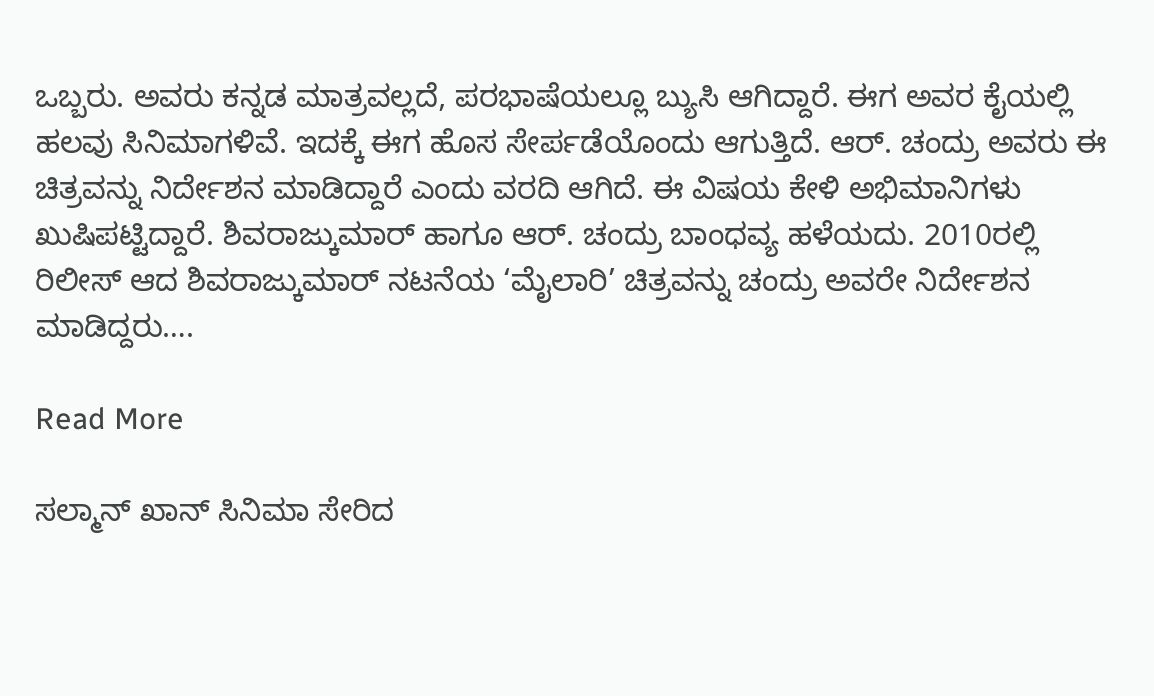ಒಬ್ಬರು. ಅವರು ಕನ್ನಡ ಮಾತ್ರವಲ್ಲದೆ, ಪರಭಾಷೆಯಲ್ಲೂ ಬ್ಯುಸಿ ಆಗಿದ್ದಾರೆ. ಈಗ ಅವರ ಕೈಯಲ್ಲಿ ಹಲವು ಸಿನಿಮಾಗಳಿವೆ. ಇದಕ್ಕೆ ಈಗ ಹೊಸ ಸೇರ್ಪಡೆಯೊಂದು ಆಗುತ್ತಿದೆ. ಆರ್. ಚಂದ್ರು ಅವರು ಈ ಚಿತ್ರವನ್ನು ನಿರ್ದೇಶನ ಮಾಡಿದ್ದಾರೆ ಎಂದು ವರದಿ ಆಗಿದೆ. ಈ ವಿಷಯ ಕೇಳಿ ಅಭಿಮಾನಿಗಳು ಖುಷಿಪಟ್ಟಿದ್ದಾರೆ. ಶಿವರಾಜ್ಕುಮಾರ್ ಹಾಗೂ ಆರ್. ಚಂದ್ರು ಬಾಂಧವ್ಯ ಹಳೆಯದು. 2010ರಲ್ಲಿ ರಿಲೀಸ್ ಆದ ಶಿವರಾಜ್ಕುಮಾರ್ ನಟನೆಯ ‘ಮೈಲಾರಿ’ ಚಿತ್ರವನ್ನು ಚಂದ್ರು ಅವರೇ ನಿರ್ದೇಶನ ಮಾಡಿದ್ದರು….

Read More

ಸಲ್ಮಾನ್ ಖಾನ್ ಸಿನಿಮಾ ಸೇರಿದ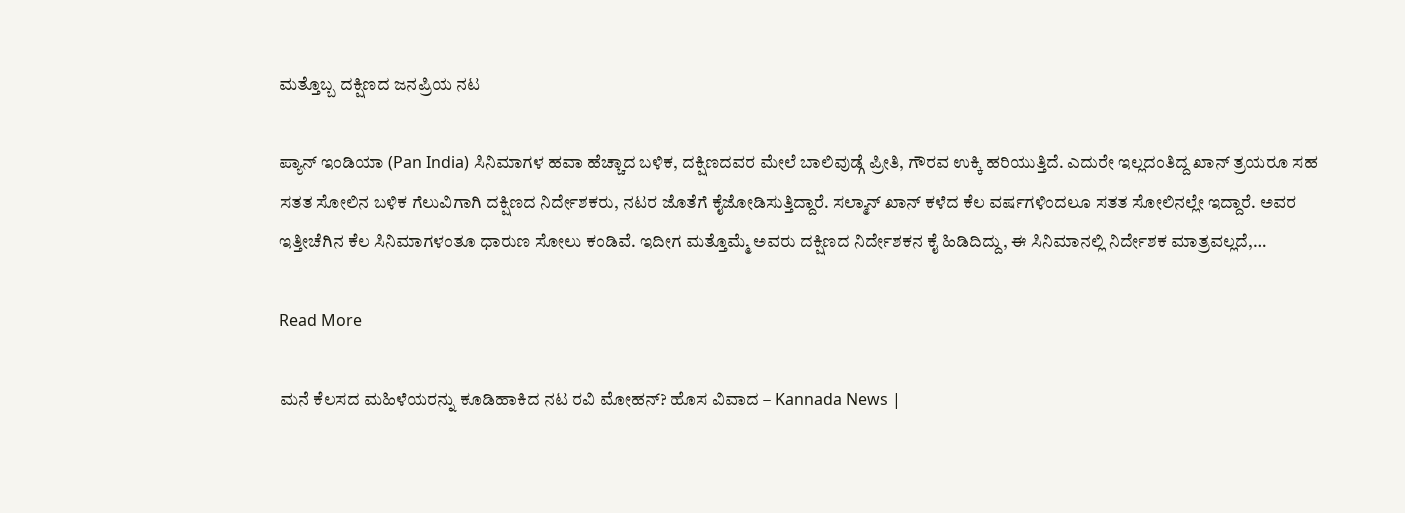ಮತ್ತೊಬ್ಬ ದಕ್ಷಿಣದ ಜನಪ್ರಿಯ ನಟ

ಪ್ಯಾನ್ ಇಂಡಿಯಾ (Pan India) ಸಿನಿಮಾಗಳ ಹವಾ ಹೆಚ್ಚಾದ ಬಳಿಕ, ದಕ್ಷಿಣದವರ ಮೇಲೆ ಬಾಲಿವುಡ್ಗೆ ಪ್ರೀತಿ, ಗೌರವ ಉಕ್ಕಿ ಹರಿಯುತ್ತಿದೆ. ಎದುರೇ ಇಲ್ಲದಂತಿದ್ದ ಖಾನ್ ತ್ರಯರೂ ಸಹ ಸತತ ಸೋಲಿನ ಬಳಿಕ ಗೆಲುವಿಗಾಗಿ ದಕ್ಷಿಣದ ನಿರ್ದೇಶಕರು, ನಟರ ಜೊತೆಗೆ ಕೈಜೋಡಿಸುತ್ತಿದ್ದಾರೆ. ಸಲ್ಮಾನ್ ಖಾನ್ ಕಳೆದ ಕೆಲ ವರ್ಷಗಳಿಂದಲೂ ಸತತ ಸೋಲಿನಲ್ಲೇ ಇದ್ದಾರೆ. ಅವರ ಇತ್ತೀಚೆಗಿನ ಕೆಲ ಸಿನಿಮಾಗಳಂತೂ ಧಾರುಣ ಸೋಲು ಕಂಡಿವೆ. ಇದೀಗ ಮತ್ತೊಮ್ಮೆ ಅವರು ದಕ್ಷಿಣದ ನಿರ್ದೇಶಕನ ಕೈ ಹಿಡಿದಿದ್ದು, ಈ ಸಿನಿಮಾನಲ್ಲಿ ನಿರ್ದೇಶಕ ಮಾತ್ರವಲ್ಲದೆ,…

Read More

ಮನೆ ಕೆಲಸದ ಮಹಿಳೆಯರನ್ನು ಕೂಡಿಹಾಕಿದ ನಟ ರವಿ ಮೋಹನ್? ಹೊಸ ವಿವಾದ – Kannada News |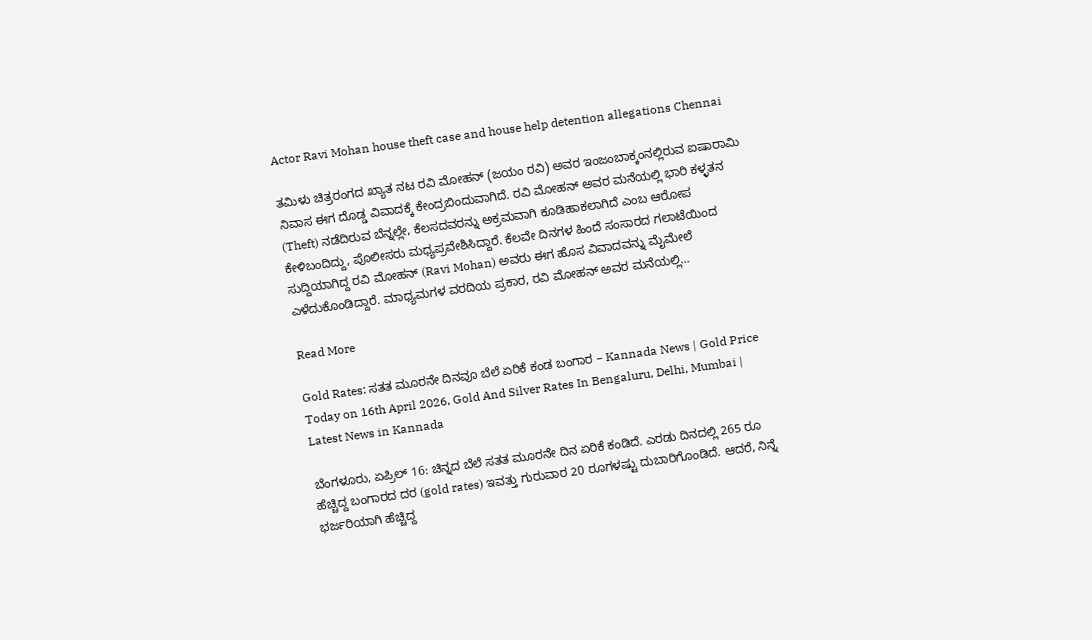Actor Ravi Mohan house theft case and house help detention allegations Chennai

ತಮಿಳು ಚಿತ್ರರಂಗದ ಖ್ಯಾತ ನಟ ರವಿ ಮೋಹನ್ (ಜಯಂ ರವಿ) ಅವರ ಇಂಜಂಬಾಕ್ಕಂನಲ್ಲಿರುವ ಐಷಾರಾಮಿ ನಿವಾಸ ಈಗ ದೊಡ್ಡ ವಿವಾದಕ್ಕೆ ಕೇಂದ್ರಬಿಂದುವಾಗಿದೆ. ರವಿ ಮೋಹನ್ ಅವರ ಮನೆಯಲ್ಲಿ ಭಾರಿ ಕಳ್ಳತನ (Theft) ನಡೆದಿರುವ ಬೆನ್ನಲ್ಲೇ, ಕೆಲಸದವರನ್ನು ಅಕ್ರಮವಾಗಿ ಕೂಡಿಹಾಕಲಾಗಿದೆ ಎಂಬ ಆರೋಪ ಕೇಳಿಬಂದಿದ್ದು, ಪೊಲೀಸರು ಮಧ್ಯಪ್ರವೇಶಿಸಿದ್ದಾರೆ. ಕೆಲವೇ ದಿನಗಳ ಹಿಂದೆ ಸಂಸಾರದ ಗಲಾಟೆಯಿಂದ ಸುದ್ದಿಯಾಗಿದ್ದ ರವಿ ಮೋಹನ್ (Ravi Mohan) ಅವರು ಈಗ ಹೊಸ ವಿವಾದವನ್ನು ಮೈಮೇಲೆ ಎಳೆದುಕೊಂಡಿದ್ದಾರೆ. ಮಾಧ್ಯಮಗಳ ವರದಿಯ ಪ್ರಕಾರ, ರವಿ ಮೋಹನ್ ಅವರ ಮನೆಯಲ್ಲಿ…

Read More

Gold Rates: ಸತತ ಮೂರನೇ ದಿನವೂ ಬೆಲೆ ಏರಿಕೆ ಕಂಡ ಬಂಗಾರ – Kannada News | Gold Price Today on 16th April 2026, Gold And Silver Rates In Bengaluru, Delhi, Mumbai | Latest News in Kannada

ಬೆಂಗಳೂರು, ಏಪ್ರಿಲ್ 16: ಚಿನ್ನದ ಬೆಲೆ ಸತತ ಮೂರನೇ ದಿನ ಏರಿಕೆ ಕಂಡಿದೆ. ಎರಡು ದಿನದಲ್ಲಿ 265 ರೂ ಹೆಚ್ಚಿದ್ದ ಬಂಗಾರದ ದರ (gold rates) ಇವತ್ತು ಗುರುವಾರ 20 ರೂಗಳಷ್ಟು ದುಬಾರಿಗೊಂಡಿದೆ. ಆದರೆ, ನಿನ್ನೆ ಭರ್ಜರಿಯಾಗಿ ಹೆಚ್ಚಿದ್ದ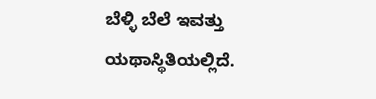ಬೆಳ್ಳಿ ಬೆಲೆ ಇವತ್ತು ಯಥಾಸ್ಥಿತಿಯಲ್ಲಿದೆ.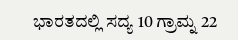ಭಾರತದಲ್ಲಿ ಸದ್ಯ 10 ಗ್ರಾಮ್ನ 22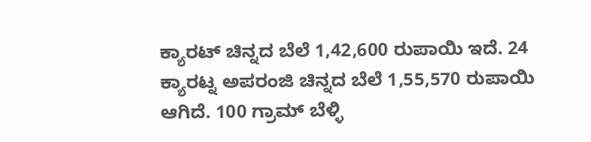ಕ್ಯಾರಟ್ ಚಿನ್ನದ ಬೆಲೆ 1,42,600 ರುಪಾಯಿ ಇದೆ. 24 ಕ್ಯಾರಟ್ನ ಅಪರಂಜಿ ಚಿನ್ನದ ಬೆಲೆ 1,55,570 ರುಪಾಯಿ ಆಗಿದೆ. 100 ಗ್ರಾಮ್ ಬೆಳ್ಳಿ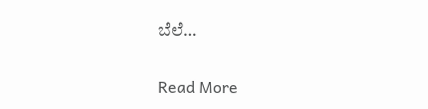ಬೆಲೆ…

Read More